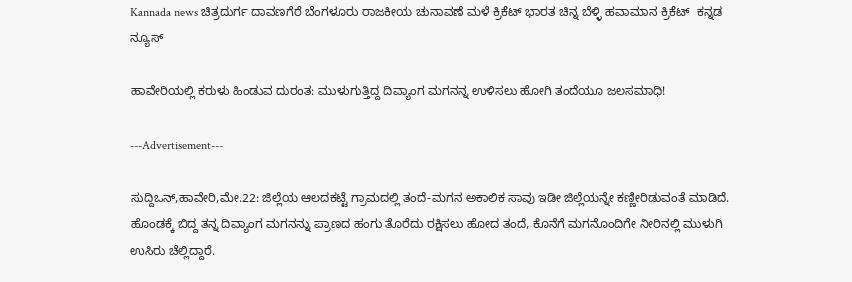Kannada news ಚಿತ್ರದುರ್ಗ ದಾವಣಗೆರೆ ಬೆಂಗಳೂರು ರಾಜಕೀಯ ಚುನಾವಣೆ ಮಳೆ ಕ್ರಿಕೆಟ್ ಭಾರತ ಚಿನ್ನ ಬೆಳ್ಳಿ ಹವಾಮಾನ ಕ್ರಿಕೆಟ್  ಕನ್ನಡ ನ್ಯೂಸ್

ಹಾವೇರಿಯಲ್ಲಿ ಕರುಳು ಹಿಂಡುವ ದುರಂತ: ಮುಳುಗುತ್ತಿದ್ದ ದಿವ್ಯಾಂಗ ಮಗನನ್ನ ಉಳಿಸಲು ಹೋಗಿ ತಂದೆಯೂ ಜಲಸಮಾಧಿ!

---Advertisement---

ಸುದ್ದಿಒನ್,ಹಾವೇರಿ,ಮೇ.22: ಜಿಲ್ಲೆಯ ಆಲದಕಟ್ಟೆ ಗ್ರಾಮದಲ್ಲಿ ತಂದೆ-ಮಗನ ಅಕಾಲಿಕ ಸಾವು ಇಡೀ ಜಿಲ್ಲೆಯನ್ನೇ ಕಣ್ಣೀರಿಡುವಂತೆ ಮಾಡಿದೆ. ಹೊಂಡಕ್ಕೆ ಬಿದ್ದ ತನ್ನ ದಿವ್ಯಾಂಗ ಮಗನನ್ನು ಪ್ರಾಣದ ಹಂಗು ತೊರೆದು ರಕ್ಷಿಸಲು ಹೋದ ತಂದೆ, ಕೊನೆಗೆ ಮಗನೊಂದಿಗೇ ನೀರಿನಲ್ಲಿ ಮುಳುಗಿ ಉಸಿರು ಚೆಲ್ಲಿದ್ದಾರೆ.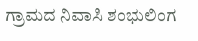ಗ್ರಾಮದ ನಿವಾಸಿ ಶಂಭುಲಿಂಗ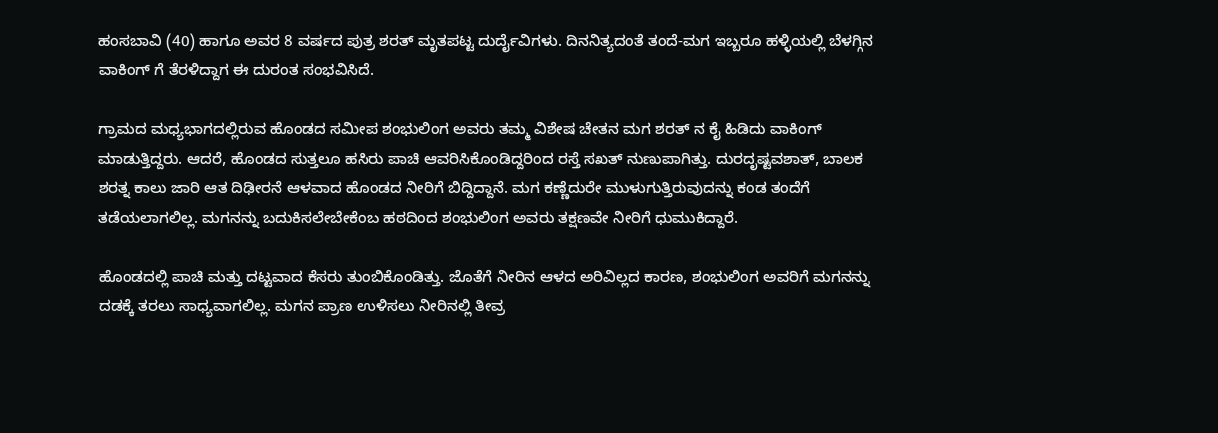ಹಂಸಬಾವಿ (40) ಹಾಗೂ ಅವರ 8 ವರ್ಷದ ಪುತ್ರ ಶರತ್ ಮೃತಪಟ್ಟ ದುರ್ದೈವಿಗಳು. ದಿನನಿತ್ಯದಂತೆ ತಂದೆ-ಮಗ ಇಬ್ಬರೂ ಹಳ್ಳಿಯಲ್ಲಿ ಬೆಳಗ್ಗಿನ ವಾಕಿಂಗ್ ಗೆ ತೆರಳಿದ್ದಾಗ ಈ ದುರಂತ ಸಂಭವಿಸಿದೆ.

ಗ್ರಾಮದ ಮಧ್ಯಭಾಗದಲ್ಲಿರುವ ಹೊಂಡದ ಸಮೀಪ ಶಂಭುಲಿಂಗ ಅವರು ತಮ್ಮ ವಿಶೇಷ ಚೇತನ ಮಗ ಶರತ್ ನ ಕೈ ಹಿಡಿದು ವಾಕಿಂಗ್ ಮಾಡುತ್ತಿದ್ದರು. ಆದರೆ, ಹೊಂಡದ ಸುತ್ತಲೂ ಹಸಿರು ಪಾಚಿ ಆವರಿಸಿಕೊಂಡಿದ್ದರಿಂದ ರಸ್ತೆ ಸಖತ್ ನುಣುಪಾಗಿತ್ತು. ದುರದೃಷ್ಟವಶಾತ್, ಬಾಲಕ ಶರತ್ನ ಕಾಲು ಜಾರಿ ಆತ ದಿಢೀರನೆ ಆಳವಾದ ಹೊಂಡದ ನೀರಿಗೆ ಬಿದ್ದಿದ್ದಾನೆ. ಮಗ ಕಣ್ಣೆದುರೇ ಮುಳುಗುತ್ತಿರುವುದನ್ನು ಕಂಡ ತಂದೆಗೆ ತಡೆಯಲಾಗಲಿಲ್ಲ. ಮಗನನ್ನು ಬದುಕಿಸಲೇಬೇಕೆಂಬ ಹಠದಿಂದ ಶಂಭುಲಿಂಗ ಅವರು ತಕ್ಷಣವೇ ನೀರಿಗೆ ಧುಮುಕಿದ್ದಾರೆ.

ಹೊಂಡದಲ್ಲಿ ಪಾಚಿ ಮತ್ತು ದಟ್ಟವಾದ ಕೆಸರು ತುಂಬಿಕೊಂಡಿತ್ತು. ಜೊತೆಗೆ ನೀರಿನ ಆಳದ ಅರಿವಿಲ್ಲದ ಕಾರಣ, ಶಂಭುಲಿಂಗ ಅವರಿಗೆ ಮಗನನ್ನು ದಡಕ್ಕೆ ತರಲು ಸಾಧ್ಯವಾಗಲಿಲ್ಲ. ಮಗನ ಪ್ರಾಣ ಉಳಿಸಲು ನೀರಿನಲ್ಲಿ ತೀವ್ರ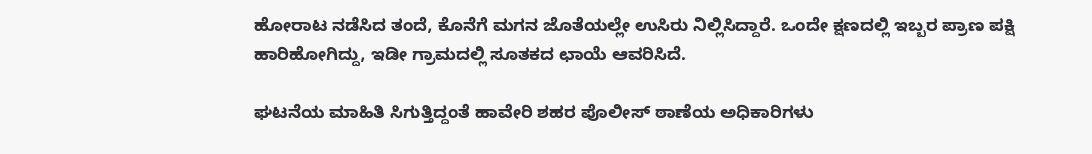ಹೋರಾಟ ನಡೆಸಿದ ತಂದೆ, ಕೊನೆಗೆ ಮಗನ ಜೊತೆಯಲ್ಲೇ ಉಸಿರು ನಿಲ್ಲಿಸಿದ್ದಾರೆ. ಒಂದೇ ಕ್ಷಣದಲ್ಲಿ ಇಬ್ಬರ ಪ್ರಾಣ ಪಕ್ಷಿ ಹಾರಿಹೋಗಿದ್ದು, ಇಡೀ ಗ್ರಾಮದಲ್ಲಿ ಸೂತಕದ ಛಾಯೆ ಆವರಿಸಿದೆ.

ಘಟನೆಯ ಮಾಹಿತಿ ಸಿಗುತ್ತಿದ್ದಂತೆ ಹಾವೇರಿ ಶಹರ ಪೊಲೀಸ್ ಠಾಣೆಯ ಅಧಿಕಾರಿಗಳು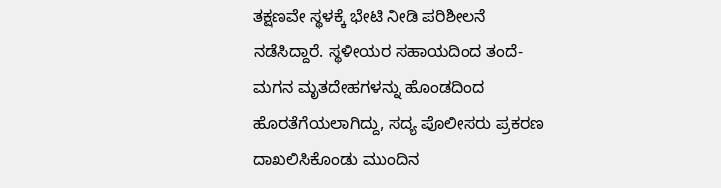ತಕ್ಷಣವೇ ಸ್ಥಳಕ್ಕೆ ಭೇಟಿ ನೀಡಿ ಪರಿಶೀಲನೆ ನಡೆಸಿದ್ದಾರೆ. ಸ್ಥಳೀಯರ ಸಹಾಯದಿಂದ ತಂದೆ-ಮಗನ ಮೃತದೇಹಗಳನ್ನು ಹೊಂಡದಿಂದ ಹೊರತೆಗೆಯಲಾಗಿದ್ದು, ಸದ್ಯ ಪೊಲೀಸರು ಪ್ರಕರಣ ದಾಖಲಿಸಿಕೊಂಡು ಮುಂದಿನ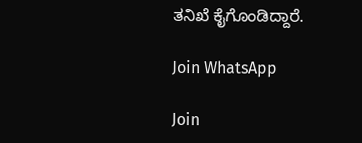ತನಿಖೆ ಕೈಗೊಂಡಿದ್ದಾರೆ.

Join WhatsApp

Join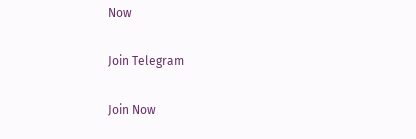Now

Join Telegram

Join Now